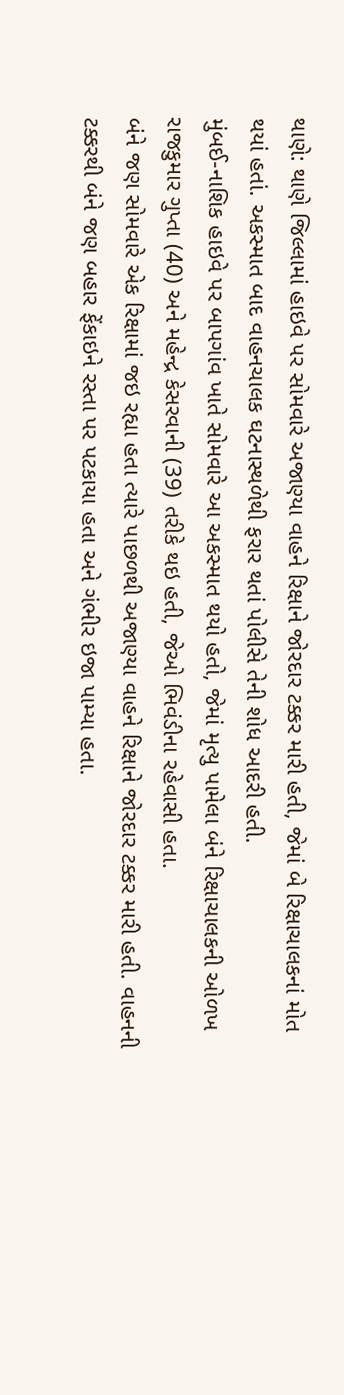થાણે: થાણે જિલ્લામાં હાઇવે પર સોમવારે અજાણ્યા વાહને રિક્ષાને જોરદાર ટક્કર મારી હતી, જેમાં બે રિક્ષાચાલકનાં મોત થયાં હતાં. અકસ્માત બાદ વાહનચાલક ઘટનાસ્થળેથી ફરાર થતાં પોલીસે તેની શોધ આદરી હતી.
મુંબઈ-નાશિક હાઇવે પર બાપગાંવ ખાતે સોમવારે આ અકસ્માત થયો હતો, જેમાં મૃત્યુ પામેલા બંને રિક્ષાચાલકની ઓળખ રાજકુમાર ગુપ્તા (40) અને મહેન્દ્ર કેસરવાની (39) તરીકે થઇ હતી, જેઓ ભિવંડીના રહેવાસી હતા.
બંને જણ સોમવારે એક રિક્ષામાં જઇ રહ્યા હતા ત્યારે પાછળથી અજાણ્યા વાહને રિક્ષાને જોરદાર ટક્કર મારી હતી. વાહનની ટક્કરથી બંને જણ બહાર ફેંકાઇને રસ્તા પર પટકાયા હતા અને ગંભીર ઇજા પામ્યા હતા.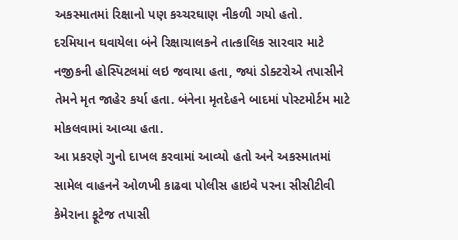અકસ્માતમાં રિક્ષાનો પણ કચ્ચરઘાણ નીકળી ગયો હતો.
દરમિયાન ઘવાયેલા બંને રિક્ષાચાલકને તાત્કાલિક સારવાર માટે નજીકની હોસ્પિટલમાં લઇ જવાયા હતા, જ્યાં ડોક્ટરોએ તપાસીને તેમને મૃત જાહેર કર્યા હતા. બંનેના મૃતદેહને બાદમાં પોસ્ટમોર્ટમ માટે મોકલવામાં આવ્યા હતા.
આ પ્રકરણે ગુનો દાખલ કરવામાં આવ્યો હતો અને અકસ્માતમાં સામેલ વાહનને ઓળખી કાઢવા પોલીસ હાઇવે પરના સીસીટીવી કેમેરાના ફૂટેજ તપાસી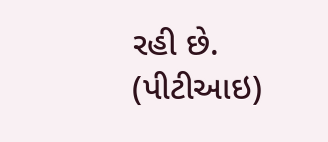રહી છે. (પીટીઆઇ)